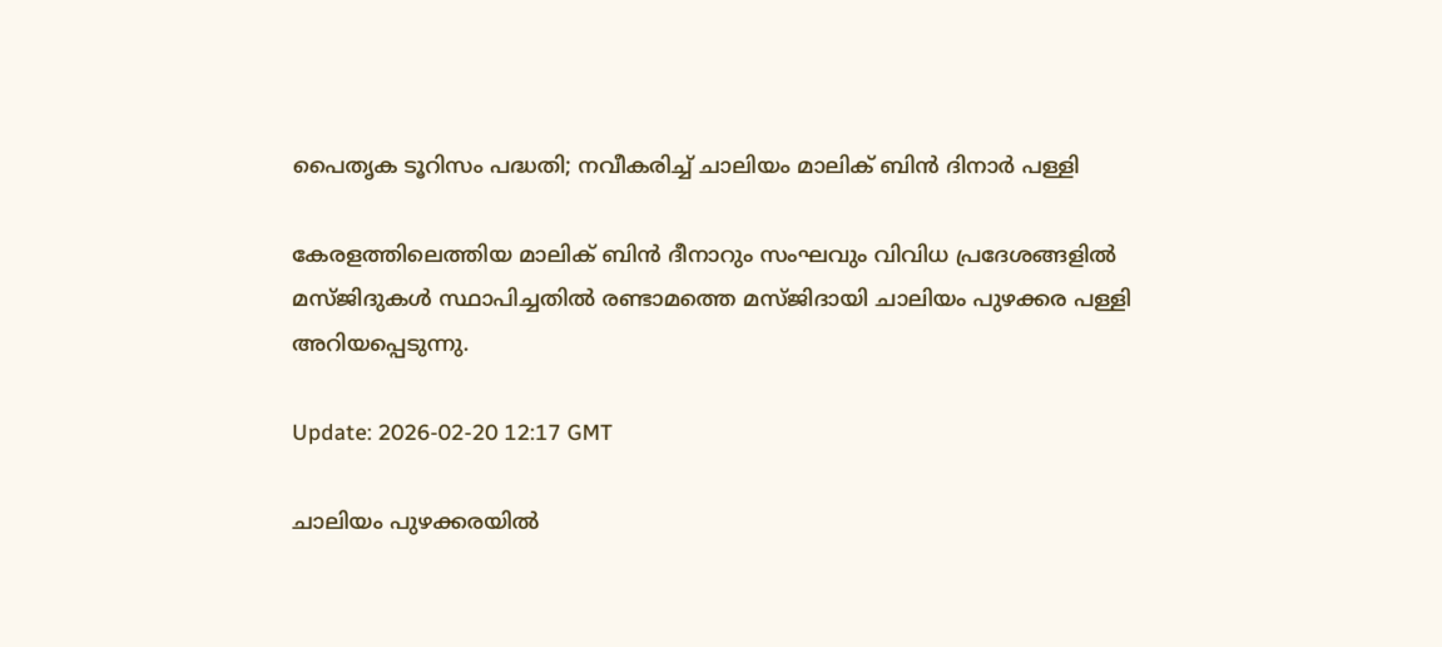പൈതൃക ടൂറിസം പദ്ധതി; നവീകരിച്ച് ചാലിയം മാലിക് ബിൻ ദിനാർ പള്ളി

കേരളത്തിലെത്തിയ മാലിക് ബിൻ ദീനാറും സംഘവും വിവിധ പ്രദേശങ്ങളിൽ മസ്ജിദുകൾ സ്ഥാപിച്ചതിൽ രണ്ടാമത്തെ മസ്ജിദായി ചാലിയം പുഴക്കര പള്ളി അറിയപ്പെടുന്നു.

Update: 2026-02-20 12:17 GMT

ചാലിയം പുഴക്കരയിൽ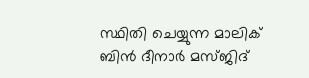സ്ഥിതി ചെയ്യുന്ന മാലിക് ബിൻ ദീനാർ മസ്ജിദ്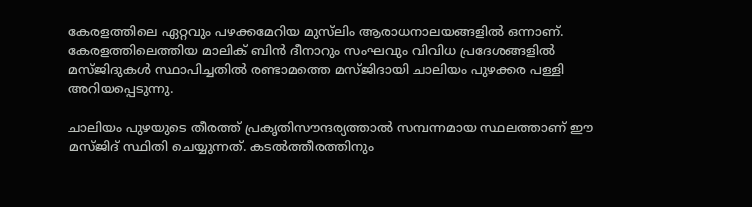കേരളത്തിലെ ഏറ്റവും പഴക്കമേറിയ മുസ്‌ലിം ആരാധനാലയങ്ങളിൽ ഒന്നാണ്. കേരളത്തിലെത്തിയ മാലിക് ബിൻ ദീനാറും സംഘവും വിവിധ പ്രദേശങ്ങളിൽ മസ്ജിദുകൾ സ്ഥാപിച്ചതിൽ രണ്ടാമത്തെ മസ്ജിദായി ചാലിയം പുഴക്കര പള്ളി അറിയപ്പെടുന്നു.

ചാലിയം പുഴയുടെ തീരത്ത് പ്രകൃതിസൗന്ദര്യത്താൽ സമ്പന്നമായ സ്ഥലത്താണ് ഈ മസ്ജിദ് സ്ഥിതി ചെയ്യുന്നത്. കടൽത്തീരത്തിനും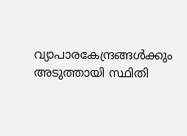വ്യാപാരകേന്ദ്രങ്ങൾക്കും അടുത്തായി സ്ഥിതി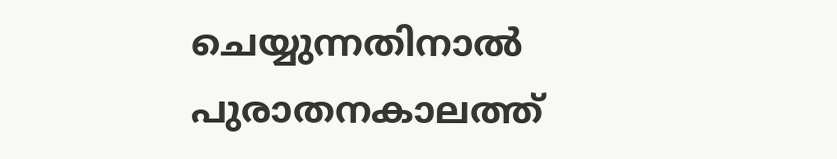ചെയ്യുന്നതിനാൽ പുരാതനകാലത്ത്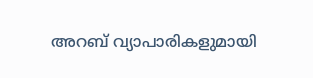അറബ് വ്യാപാരികളുമായി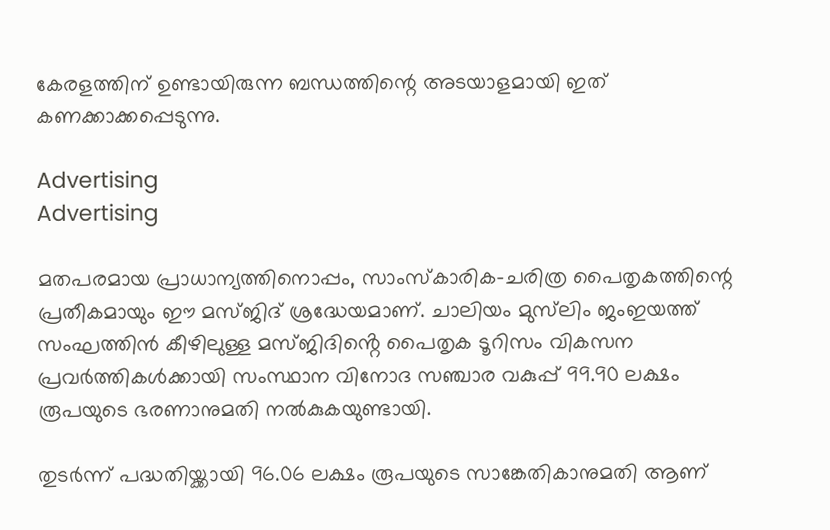കേരളത്തിന് ഉണ്ടായിരുന്ന ബന്ധത്തിന്റെ അടയാളമായി ഇത് കണക്കാക്കപ്പെടുന്നു.

Advertising
Advertising

മതപരമായ പ്രാധാന്യത്തിനൊപ്പം, സാംസ്‌കാരിക-ചരിത്ര പൈതൃകത്തിന്റെ പ്രതീകമായും ഈ മസ്ജിദ് ശ്രദ്ധേയമാണ്. ചാലിയം മുസ്‌ലിം ജംഇയത്ത് സംഘത്തിൻ കീഴിലുള്ള മസ്ജിദിൻ്റെ പൈതൃക ടൂറിസം വികസന പ്രവർത്തികൾക്കായി സംസ്ഥാന വിനോദ സഞ്ചാര വകുപ്പ് 99.90 ലക്ഷം രൂപയുടെ ഭരണാനുമതി നൽകുകയുണ്ടായി.

തുടർന്ന് പദ്ധതിയ്ക്കായി 96.06 ലക്ഷം രൂപയുടെ സാങ്കേതികാനുമതി ആണ്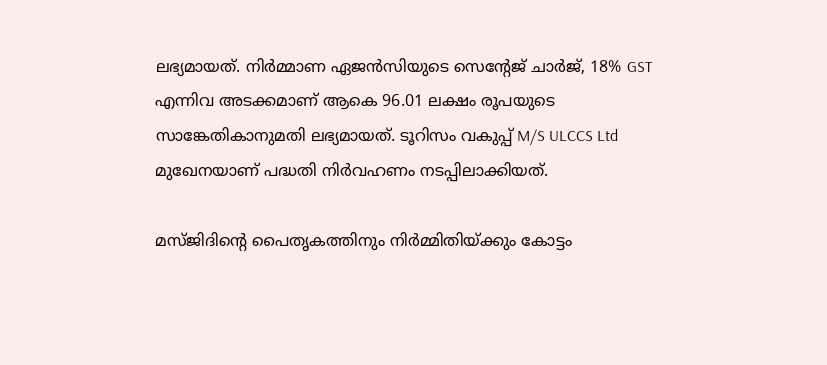ലഭ്യമായത്. നിർമ്മാണ ഏജൻസിയുടെ സെൻ്റേജ് ചാർജ്, 18% GST എന്നിവ അടക്കമാണ് ആകെ 96.01 ലക്ഷം രൂപയുടെ സാങ്കേതികാനുമതി ലഭ്യമായത്. ടൂറിസം വകുപ്പ് M/S ULCCS Ltd മുഖേനയാണ് പദ്ധതി നിർവഹണം നടപ്പിലാക്കിയത്.

മസ്ജിദിൻ്റെ പൈതൃകത്തിനും നിർമ്മിതിയ്ക്കും കോട്ടം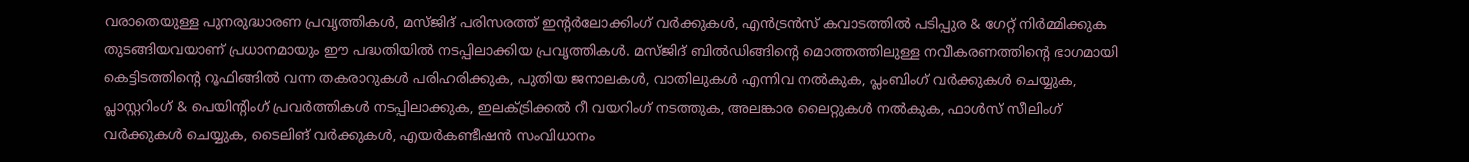വരാതെയുള്ള പുനരുദ്ധാരണ പ്രവൃത്തികള്‍, മസ്ജിദ് പരിസരത്ത് ഇൻ്റർലോക്കിംഗ് വർക്കുകൾ, എൻട്രൻസ് കവാടത്തിൽ പടിപ്പുര & ഗേറ്റ് നിർമ്മിക്കുക തുടങ്ങിയവയാണ് പ്രധാനമായും ഈ പദ്ധതിയിൽ നടപ്പിലാക്കിയ പ്രവൃത്തികള്‍. മസ്ജിദ് ബിൽഡിങ്ങിൻ്റെ മൊത്തത്തിലുള്ള നവീകരണത്തിൻ്റെ ഭാഗമായി കെട്ടിടത്തിൻ്റെ റൂഫിങ്ങിൽ വന്ന തകരാറുകൾ പരിഹരിക്കുക, പുതിയ ജനാലകൾ, വാതിലുകൾ എന്നിവ നൽകുക, പ്ലംബിംഗ് വർക്കുകൾ ചെയ്യുക, പ്ലാസ്റ്ററിംഗ് & പെയിൻ്റിംഗ് പ്രവർത്തികൾ നടപ്പിലാക്കുക, ഇലക്ട്രിക്കൽ റീ വയറിംഗ് നടത്തുക, അലങ്കാര ലൈറ്റുകൾ നൽകുക, ഫാൾസ് സീലിംഗ് വർക്കുകൾ ചെയ്യുക, ടൈലിങ് വർക്കുകൾ, എയർകണ്ടീഷൻ സംവിധാനം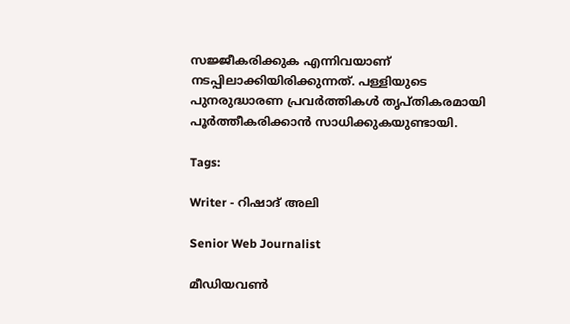സജ്ജീകരിക്കുക എന്നിവയാണ് നടപ്പിലാക്കിയിരിക്കുന്നത്. പള്ളിയുടെ പുനരുദ്ധാരണ പ്രവർത്തികൾ തൃപ്തികരമായി പൂർത്തീകരിക്കാൻ സാധിക്കുകയുണ്ടായി.

Tags:

Writer - റിഷാദ് അലി

Senior Web Journalist

മീഡിയവൺ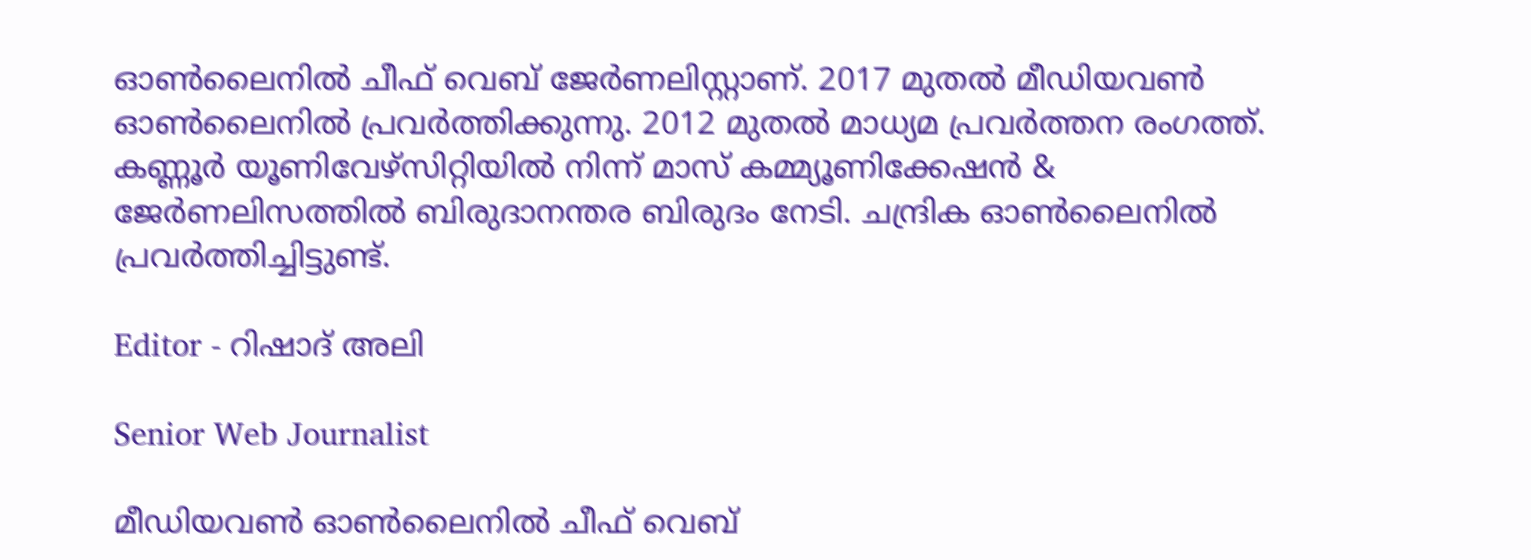ഓൺലൈനിൽ ചീഫ് വെബ് ജേർണലിസ്റ്റാണ്. 2017 മുതൽ മീഡിയവൺ ഓൺലൈനിൽ പ്രവർത്തിക്കുന്നു. 2012 മുതൽ മാധ്യമ പ്രവർത്തന രംഗത്ത്. കണ്ണൂര്‍ യൂണിവേഴ്‌സിറ്റിയിൽ നിന്ന് മാസ് കമ്മ്യൂണിക്കേഷന്‍ & ജേര്‍ണലിസത്തില്‍ ബിരുദാനന്തര ബിരുദം നേടി. ചന്ദ്രിക ഓണ്‍ലൈനില്‍ പ്രവര്‍ത്തിച്ചിട്ടുണ്ട്.

Editor - റിഷാദ് അലി

Senior Web Journalist

മീഡിയവൺ ഓൺലൈനിൽ ചീഫ് വെബ്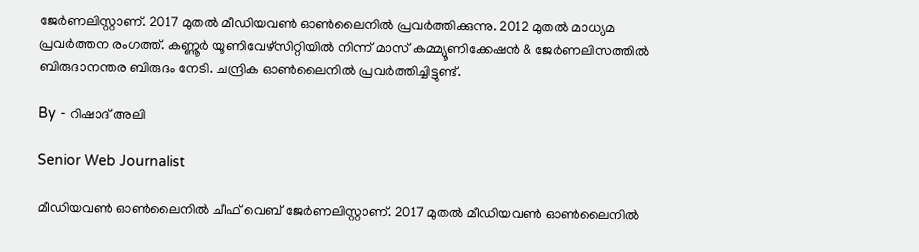ജേർണലിസ്റ്റാണ്. 2017 മുതൽ മീഡിയവൺ ഓൺലൈനിൽ പ്രവർത്തിക്കുന്നു. 2012 മുതൽ മാധ്യമ പ്രവർത്തന രംഗത്ത്. കണ്ണൂര്‍ യൂണിവേഴ്‌സിറ്റിയിൽ നിന്ന് മാസ് കമ്മ്യൂണിക്കേഷന്‍ & ജേര്‍ണലിസത്തില്‍ ബിരുദാനന്തര ബിരുദം നേടി. ചന്ദ്രിക ഓണ്‍ലൈനില്‍ പ്രവര്‍ത്തിച്ചിട്ടുണ്ട്.

By - റിഷാദ് അലി

Senior Web Journalist

മീഡിയവൺ ഓൺലൈനിൽ ചീഫ് വെബ് ജേർണലിസ്റ്റാണ്. 2017 മുതൽ മീഡിയവൺ ഓൺലൈനിൽ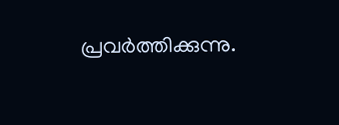പ്രവർത്തിക്കുന്നു.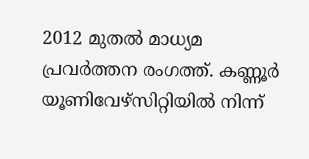2012 മുതൽ മാധ്യമ പ്രവർത്തന രംഗത്ത്. കണ്ണൂര്‍ യൂണിവേഴ്‌സിറ്റിയിൽ നിന്ന്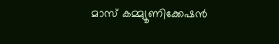മാസ് കമ്മ്യൂണിക്കേഷന്‍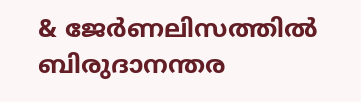& ജേര്‍ണലിസത്തില്‍ ബിരുദാനന്തര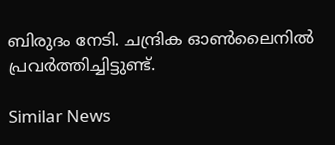ബിരുദം നേടി. ചന്ദ്രിക ഓണ്‍ലൈനില്‍ പ്രവര്‍ത്തിച്ചിട്ടുണ്ട്.

Similar News